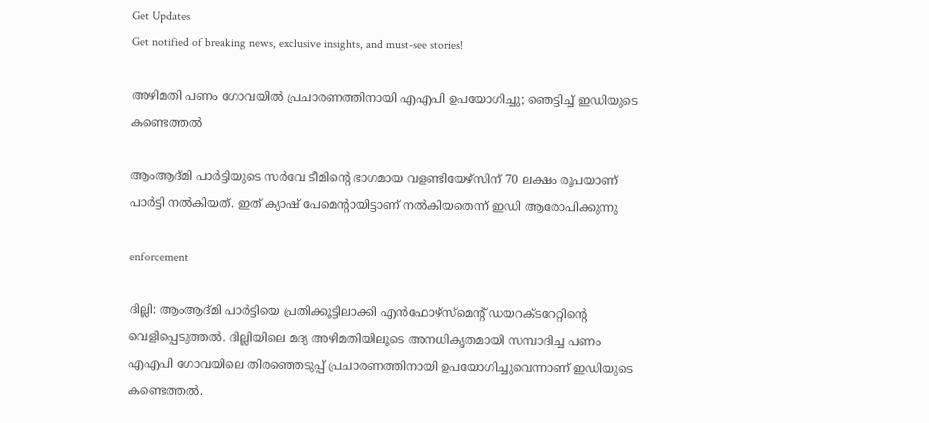Get Updates
Get notified of breaking news, exclusive insights, and must-see stories!

അഴിമതി പണം ഗോവയില്‍ പ്രചാരണത്തിനായി എഎപി ഉപയോഗിച്ചു; ഞെട്ടിച്ച് ഇഡിയുടെ കണ്ടെത്തല്‍

ആംആദ്മി പാര്‍ട്ടിയുടെ സര്‍വേ ടീമിന്റെ ഭാഗമായ വളണ്ടിയേഴ്‌സിന് 70 ലക്ഷം രൂപയാണ് പാര്‍ട്ടി നല്‍കിയത്. ഇത് ക്യാഷ് പേമെന്റായിട്ടാണ് നല്‍കിയതെന്ന് ഇഡി ആരോപിക്കുന്നു

enforcement

ദില്ലി: ആംആദ്മി പാര്‍ട്ടിയെ പ്രതിക്കൂട്ടിലാക്കി എന്‍ഫോഴ്‌സ്‌മെന്റ് ഡയറക്ടറേറ്റിന്റെ വെളിപ്പെടുത്തല്‍. ദില്ലിയിലെ മദ്യ അഴിമതിയിലൂടെ അനധികൃതമായി സമ്പാദിച്ച പണം എഎപി ഗോവയിലെ തിരഞ്ഞെടുപ്പ് പ്രചാരണത്തിനായി ഉപയോഗിച്ചുവെന്നാണ് ഇഡിയുടെ കണ്ടെത്തല്‍.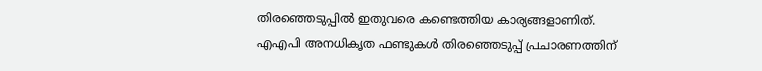തിരഞ്ഞെടുപ്പില്‍ ഇതുവരെ കണ്ടെത്തിയ കാര്യങ്ങളാണിത്. എഎപി അനധികൃത ഫണ്ടുകള്‍ തിരഞ്ഞെടുപ്പ് പ്രചാരണത്തിന്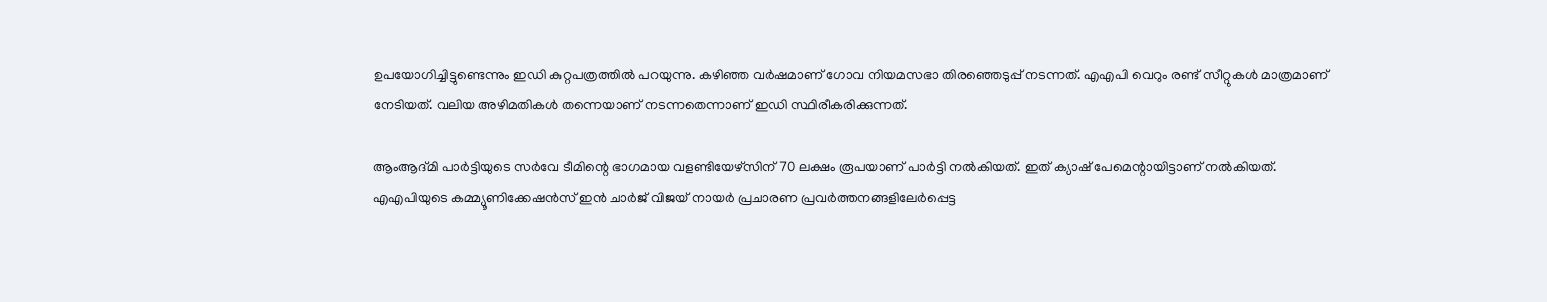ഉപയോഗിച്ചിട്ടുണ്ടെന്നും ഇഡി കുറ്റപത്രത്തില്‍ പറയുന്നു. കഴിഞ്ഞ വര്‍ഷമാണ് ഗോവ നിയമസഭാ തിരഞ്ഞെടുപ്പ് നടന്നത്. എഎപി വെറും രണ്ട് സീറ്റുകള്‍ മാത്രമാണ് നേടിയത്. വലിയ അഴിമതികള്‍ തന്നെയാണ് നടന്നതെന്നാണ് ഇഡി സ്ഥിരീകരിക്കുന്നത്.

ആംആദ്മി പാര്‍ട്ടിയുടെ സര്‍വേ ടീമിന്റെ ഭാഗമായ വളണ്ടിയേഴ്‌സിന് 70 ലക്ഷം രൂപയാണ് പാര്‍ട്ടി നല്‍കിയത്. ഇത് ക്യാഷ് പേമെന്റായിട്ടാണ് നല്‍കിയത്. എഎപിയുടെ കമ്മ്യൂണിക്കേഷന്‍സ് ഇന്‍ ചാര്‍ജ് വിജയ് നായര്‍ പ്രചാരണ പ്രവര്‍ത്തനങ്ങളിലേര്‍പ്പെട്ട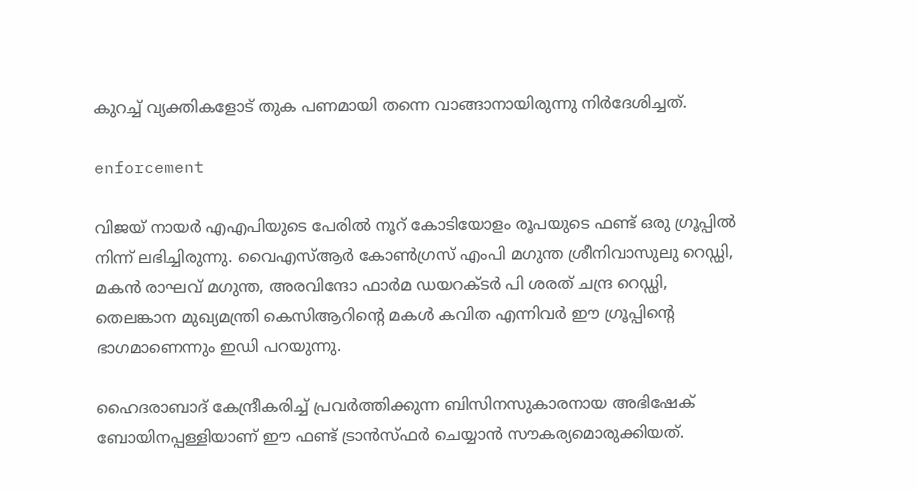കുറച്ച് വ്യക്തികളോട് തുക പണമായി തന്നെ വാങ്ങാനായിരുന്നു നിര്‍ദേശിച്ചത്.

enforcement

വിജയ് നായര്‍ എഎപിയുടെ പേരില്‍ നൂറ് കോടിയോളം രൂപയുടെ ഫണ്ട് ഒരു ഗ്രൂപ്പില്‍ നിന്ന് ലഭിച്ചിരുന്നു. വൈഎസ്ആര്‍ കോണ്‍ഗ്രസ് എംപി മഗുന്ത ശ്രീനിവാസുലു റെഡ്ഡി, മകന്‍ രാഘവ് മഗുന്ത, അരവിന്ദോ ഫാര്‍മ ഡയറക്ടര്‍ പി ശരത് ചന്ദ്ര റെഡ്ഡി, തെലങ്കാന മുഖ്യമന്ത്രി കെസിആറിന്റെ മകള്‍ കവിത എന്നിവര്‍ ഈ ഗ്രൂപ്പിന്റെ ഭാഗമാണെന്നും ഇഡി പറയുന്നു.

ഹൈദരാബാദ് കേന്ദ്രീകരിച്ച് പ്രവര്‍ത്തിക്കുന്ന ബിസിനസുകാരനായ അഭിഷേക് ബോയിനപ്പള്ളിയാണ് ഈ ഫണ്ട് ട്രാന്‍സ്ഫര്‍ ചെയ്യാന്‍ സൗകര്യമൊരുക്കിയത്.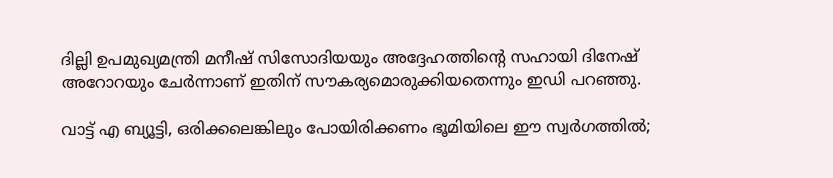ദില്ലി ഉപമുഖ്യമന്ത്രി മനീഷ് സിസോദിയയും അദ്ദേഹത്തിന്റെ സഹായി ദിനേഷ് അറോറയും ചേര്‍ന്നാണ് ഇതിന് സൗകര്യമൊരുക്കിയതെന്നും ഇഡി പറഞ്ഞു.

വാട്ട് എ ബ്യൂട്ടി, ഒരിക്കലെങ്കിലും പോയിരിക്കണം ഭൂമിയിലെ ഈ സ്വര്‍ഗത്തില്‍;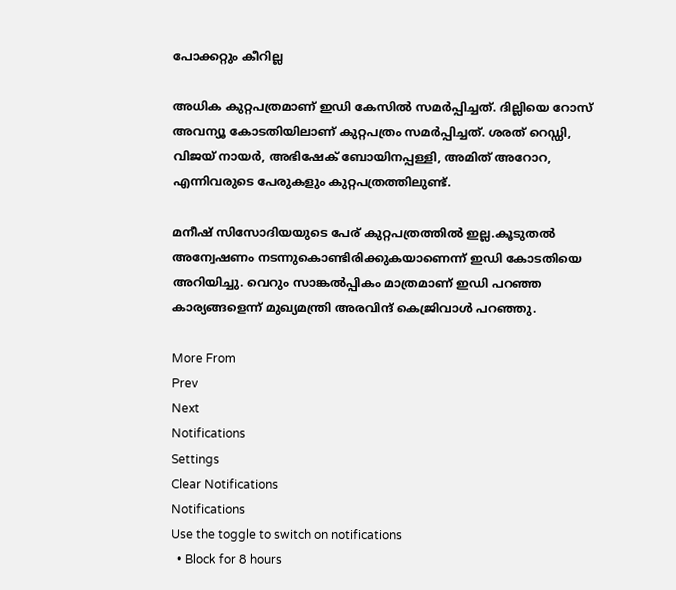പോക്കറ്റും കീറില്ല

അധിക കുറ്റപത്രമാണ് ഇഡി കേസില്‍ സമര്‍പ്പിച്ചത്. ദില്ലിയെ റോസ് അവന്യൂ കോടതിയിലാണ് കുറ്റപത്രം സമര്‍പ്പിച്ചത്. ശരത് റെഡ്ഡി, വിജയ് നായര്‍, അഭിഷേക് ബോയിനപ്പള്ളി, അമിത് അറോറ, എന്നിവരുടെ പേരുകളും കുറ്റപത്രത്തിലുണ്ട്.

മനീഷ് സിസോദിയയുടെ പേര് കുറ്റപത്രത്തില്‍ ഇല്ല.കൂടുതല്‍ അന്വേഷണം നടന്നുകൊണ്ടിരിക്കുകയാണെന്ന് ഇഡി കോടതിയെ അറിയിച്ചു. വെറും സാങ്കല്‍പ്പികം മാത്രമാണ് ഇഡി പറഞ്ഞ കാര്യങ്ങളെന്ന് മുഖ്യമന്ത്രി അരവിന്ദ് കെജ്രിവാള്‍ പറഞ്ഞു.

More From
Prev
Next
Notifications
Settings
Clear Notifications
Notifications
Use the toggle to switch on notifications
  • Block for 8 hours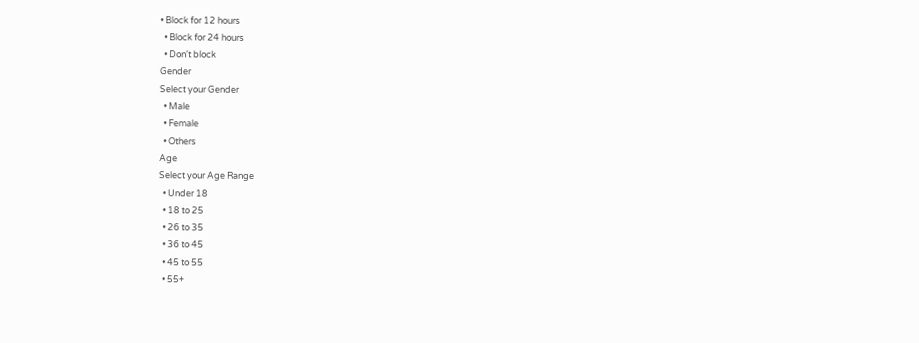• Block for 12 hours
  • Block for 24 hours
  • Don't block
Gender
Select your Gender
  • Male
  • Female
  • Others
Age
Select your Age Range
  • Under 18
  • 18 to 25
  • 26 to 35
  • 36 to 45
  • 45 to 55
  • 55+